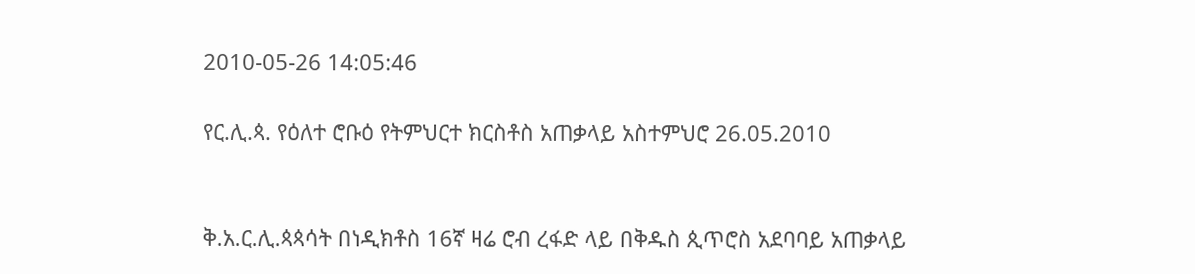2010-05-26 14:05:46

የር.ሊ.ጳ. የዕለተ ሮቡዕ የትምህርተ ክርስቶስ አጠቃላይ አስተምህሮ 26.05.2010


ቅ.አ.ር.ሊ.ጳጳሳት በነዲክቶስ 16ኛ ዛሬ ሮብ ረፋድ ላይ በቅዱስ ጲጥሮስ አደባባይ አጠቃላይ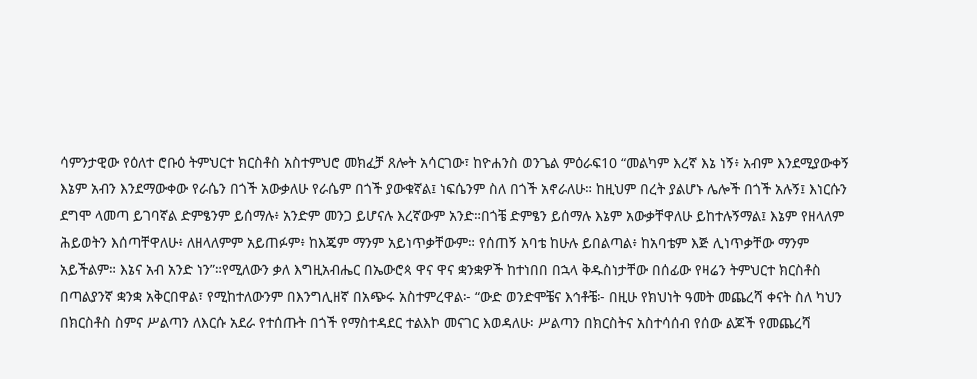ሳምንታዊው የዕለተ ሮቡዕ ትምህርተ ክርስቶስ አስተምህሮ መክፈቻ ጸሎት አሳርገው፣ ከዮሐንስ ወንጌል ምዕራፍ10 “መልካም እረኛ እኔ ነኝ፥ አብም እንደሚያውቀኝ እኔም አብን እንደማውቀው የራሴን በጎች አውቃለሁ የራሴም በጎች ያውቁኛል፤ ነፍሴንም ስለ በጎች አኖራለሁ። ከዚህም በረት ያልሆኑ ሌሎች በጎች አሉኝ፤ እነርሱን ደግሞ ላመጣ ይገባኛል ድምፄንም ይሰማሉ፥ አንድም መንጋ ይሆናሉ እረኛውም አንድ።በጎቼ ድምፄን ይሰማሉ እኔም አውቃቸዋለሁ ይከተሉኝማል፤ እኔም የዘላለም ሕይወትን እሰጣቸዋለሁ፥ ለዘላለምም አይጠፉም፥ ከእጄም ማንም አይነጥቃቸውም። የሰጠኝ አባቴ ከሁሉ ይበልጣል፥ ከአባቴም እጅ ሊነጥቃቸው ማንም አይችልም። እኔና አብ አንድ ነን”።የሚለውን ቃለ እግዚአብሔር በኤውሮጳ ዋና ዋና ቋንቋዎች ከተነበበ በኋላ ቅዱስነታቸው በሰፊው የዛሬን ትምህርተ ክርስቶስ በጣልያንኛ ቋንቋ አቅርበዋል፣ የሚከተለውንም በእንግሊዘኛ በአጭሩ አስተምረዋል፦ “ውድ ወንድሞቼና እኅቶቼ፦ በዚሁ የክህነት ዓመት መጨረሻ ቀናት ስለ ካህን በክርስቶስ ስምና ሥልጣን ለእርሱ አደራ የተሰጡት በጎች የማስተዳደር ተልእኮ መናገር እወዳለሁ፡ ሥልጣን በክርስትና አስተሳሰብ የሰው ልጆች የመጨረሻ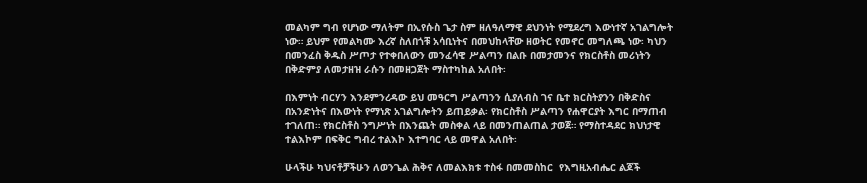መልካም ግብ የሆነው ማለትም በኢየሱስ ጌታ ስም ዘለዓለማዊ ደህንነት የሚደረግ እውነተኛ አገልግሎት ነው። ይህም የመልካሙ እረኛ ስለበጎቹ አሳቢነትና በመህከላቸው ዘወትር የመኖር መግለጫ ነው፡ ካህን በመንፈስ ቅዱስ ሥጦታ የተቀበለውን መንፈሳዊ ሥልጣን በልቡ በመታመንና የክርስቶስ መሪነትን በቅድምያ ለመታዘዝ ራሱን በመዘጋጀት ማስተካከል አለበት፡

በእምነት ብርሃን እንደምንረዳው ይህ መዓርግ ሥልጣንን ሲያለብስ ገና ቤተ ክርስትያንን በቅድስና በአንድነትና በእውነት የማነጽ አገልግሎትን ይጠይቃል፡ የክርስቶስ ሥልጣን የሐዋርያት እግር በማጠብ ተገለጠ። የክርስቶስ ንግሥነት በእንጨት መስቀል ላይ በመንጠልጠል ታወጀ። የማስተዳደር ክህነታዊ ተልእኮም በፍቅር ግብረ ተልእኮ እተግባር ላይ መዋል አለበት፡

ሁላችሁ ካህናቶቻችሁን ለወንጌል ሕቅና ለመልእክቱ ተስፋ በመመስከር  የእግዚአብሔር ልጆች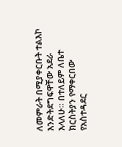ለመምራት በሚያቀርቡት ተልእኮ እንድትደግፍዋቸው አደራ እላለሁ። በተለይም ለቤተ ክርስትያን የማቀርበው የአስተዳደር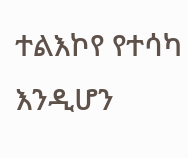ተልእኮየ የተሳካ እንዲሆን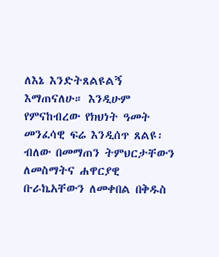ለእኔ እንድትጸልዩልኝ እማጠናለሁ። እንዲሁም የምናከብረው የክህነት ዓመት መንፈሳዊ ፍሬ እንዲሰጥ ጸልዩ፡ ብለው በመማጠን ትምህርታቸውን ለመስማትና ሐዋርያዊ ቡራኬአቸውን ለመቀበል በቅዱስ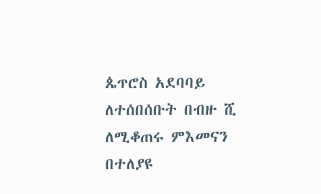ጴጥሮስ አደባባይ ለተሰበሰቡት በብዙ ሺ ለሚቆጠሩ ምእመናን በተለያዩ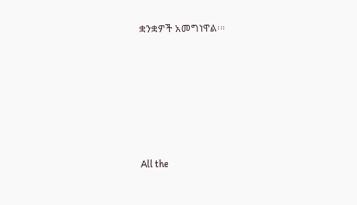ቋንቋዎች አመግነዋል፡።








All the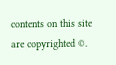contents on this site are copyrighted ©.